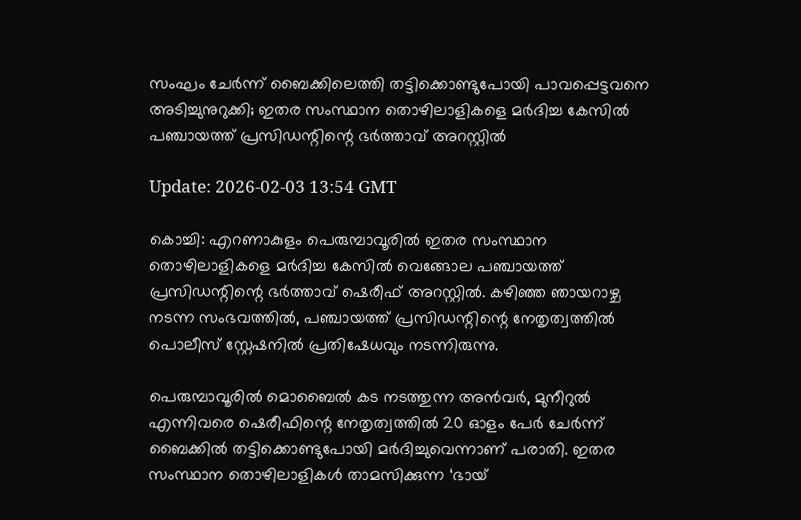സംഘം ചേർന്ന് ബൈക്കിലെത്തി തട്ടിക്കൊണ്ടുപോയി പാവപ്പെട്ടവനെ അടിച്ചുനുറുക്കി; ഇതര സംസ്ഥാന തൊഴിലാളികളെ മർദിച്ച കേസിൽ പഞ്ചായത്ത് പ്രസി‍ഡന്റിന്റെ ഭർത്താവ് അറസ്റ്റിൽ

Update: 2026-02-03 13:54 GMT

കൊച്ചി: എറണാകുളം പെരുമ്പാവൂരിൽ ഇതര സംസ്ഥാന തൊഴിലാളികളെ മർദിച്ച കേസിൽ വെങ്ങോല പഞ്ചായത്ത് പ്രസിഡന്റിന്റെ ഭർത്താവ് ഷെരീഫ് അറസ്റ്റിൽ. കഴിഞ്ഞ ഞായറാഴ്ച നടന്ന സംഭവത്തിൽ, പഞ്ചായത്ത് പ്രസിഡന്റിന്റെ നേതൃത്വത്തിൽ പൊലീസ് സ്റ്റേഷനിൽ പ്രതിഷേധവും നടന്നിരുന്നു.

പെരുമ്പാവൂരിൽ മൊബൈൽ കട നടത്തുന്ന അൻവർ, മുനീറുൽ എന്നിവരെ ഷെരീഫിന്റെ നേതൃത്വത്തിൽ 20 ഓളം പേർ ചേർന്ന് ബൈക്കിൽ തട്ടിക്കൊണ്ടുപോയി മർദിച്ചുവെന്നാണ് പരാതി. ഇതര സംസ്ഥാന തൊഴിലാളികൾ താമസിക്കുന്ന ‘ഭായ്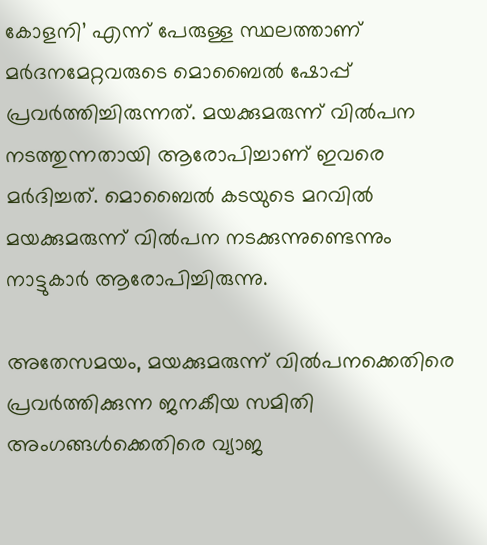കോളനി’ എന്ന് പേരുള്ള സ്ഥലത്താണ് മർദനമേറ്റവരുടെ മൊബൈൽ ഷോപ്പ് പ്രവർത്തിച്ചിരുന്നത്. മയക്കുമരുന്ന് വിൽപന നടത്തുന്നതായി ആരോപിച്ചാണ് ഇവരെ മർദിച്ചത്. മൊബൈൽ കടയുടെ മറവിൽ മയക്കുമരുന്ന് വിൽപന നടക്കുന്നുണ്ടെന്നും നാട്ടുകാർ ആരോപിച്ചിരുന്നു.

അതേസമയം, മയക്കുമരുന്ന് വിൽപനക്കെതിരെ പ്രവർത്തിക്കുന്ന ജനകീയ സമിതി അംഗങ്ങൾക്കെതിരെ വ്യാജ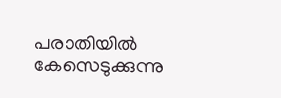പരാതിയിൽ കേസെടുക്കുന്നു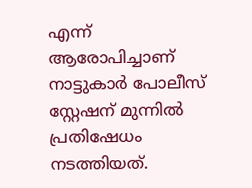എന്ന് ആരോപിച്ചാണ് നാട്ടുകാർ പോലീസ് സ്റ്റേഷന് മുന്നിൽ പ്രതിഷേധം നടത്തിയത്.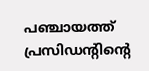പഞ്ചായത്ത് പ്രസിഡന്റിന്റെ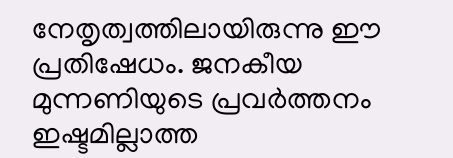നേതൃത്വത്തിലായിരുന്നു ഈ പ്രതിഷേധം. ജനകീയ മുന്നണിയുടെ പ്രവർത്തനം ഇഷ്ടമില്ലാത്ത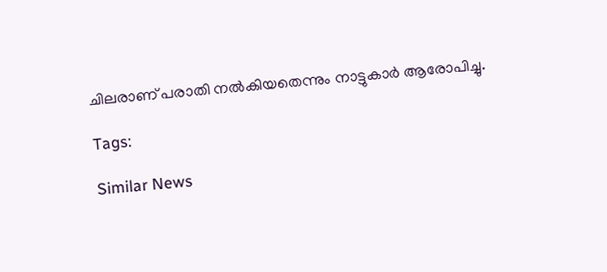ചിലരാണ് പരാതി നൽകിയതെന്നും നാട്ടുകാർ ആരോപിച്ചു.

Tags:

Similar News